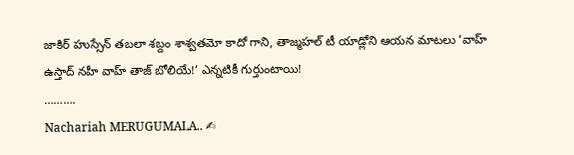జాకిర్ హుస్సేన్ తబలా శబ్దం శాశ్వతమో కాదో గాని, తాజ్మహల్ టీ యాడ్లోని ఆయన మాటలు ‘వాహ్ ఉస్తాద్ నహీ వాహ్ తాజ్ బోలియే!’ ఎన్నటికీ గుర్తుంటాయి!
……….
Nachariah MERUGUMALA.. ✍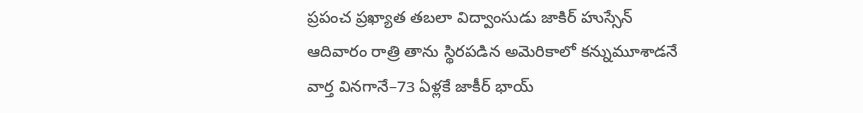ప్రపంచ ప్రఖ్యాత తబలా విద్వాంసుడు జాకిర్ హుస్సేన్ ఆదివారం రాత్రి తాను స్థిరపడిన అమెరికాలో కన్నుమూశాడనే వార్త వినగానే–73 ఏళ్లకే జాకీర్ భాయ్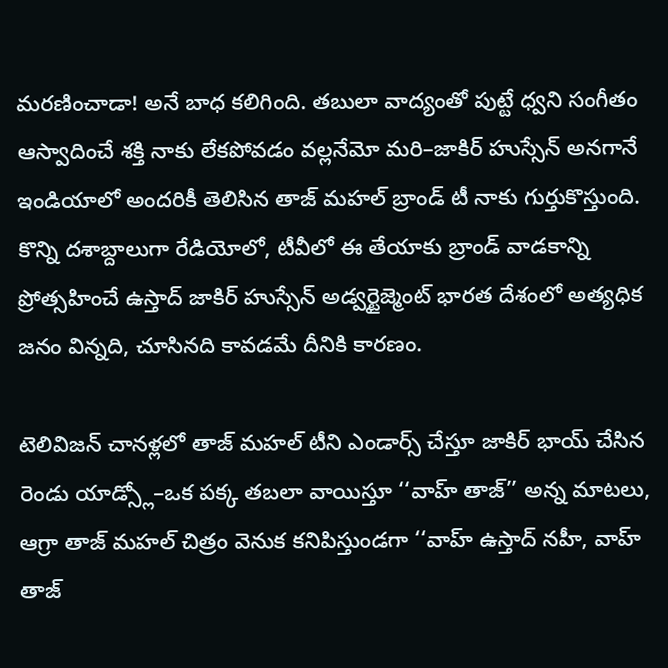మరణించాడా! అనే బాధ కలిగింది. తబులా వాద్యంతో పుట్టే ధ్వని సంగీతం ఆస్వాదించే శక్తి నాకు లేకపోవడం వల్లనేమో మరి–జాకిర్ హుస్సేన్ అనగానే ఇండియాలో అందరికీ తెలిసిన తాజ్ మహల్ బ్రాండ్ టీ నాకు గుర్తుకొస్తుంది. కొన్ని దశాబ్దాలుగా రేడియోలో, టీవీలో ఈ తేయాకు బ్రాండ్ వాడకాన్ని ప్రోత్సహించే ఉస్తాద్ జాకిర్ హుస్సేన్ అడ్వర్టైజ్మెంట్ భారత దేశంలో అత్యధిక జనం విన్నది, చూసినది కావడమే దీనికి కారణం.

టెలివిజన్ చానళ్లలో తాజ్ మహల్ టీని ఎండార్స్ చేస్తూ జాకిర్ భాయ్ చేసిన రెండు యాడ్స్లో–ఒక పక్క తబలా వాయిస్తూ ‘‘వాహ్ తాజ్’’ అన్న మాటలు, ఆగ్రా తాజ్ మహల్ చిత్రం వెనుక కనిపిస్తుండగా ‘‘వాహ్ ఉస్తాద్ నహీ, వాహ్ తాజ్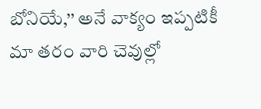బోనియే,’’ అనే వాక్యం ఇప్పటికీ మా తరం వారి చెవుల్లో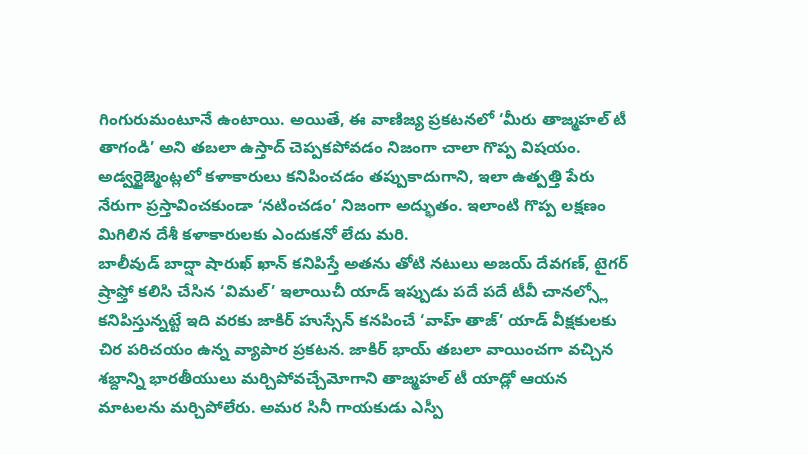గింగురుమంటూనే ఉంటాయి. అయితే, ఈ వాణిజ్య ప్రకటనలో ‘మీరు తాజ్మహల్ టీ తాగండి’ అని తబలా ఉస్తాద్ చెప్పకపోవడం నిజంగా చాలా గొప్ప విషయం. అడ్వర్టైజ్మెంట్లలో కళాకారులు కనిపించడం తప్పుకాదుగాని, ఇలా ఉత్పత్తి పేరు నేరుగా ప్రస్తావించకుండా ‘నటించడం’ నిజంగా అద్భుతం. ఇలాంటి గొప్ప లక్షణం మిగిలిన దేశీ కళాకారులకు ఎందుకనో లేదు మరి.
బాలీవుడ్ బాద్షా షారుఖ్ ఖాన్ కనిపిస్తే అతను తోటి నటులు అజయ్ దేవగణ్, టైగర్ ష్రాఫ్తో కలిసి చేసిన ‘విమల్’ ఇలాయిచీ యాడ్ ఇప్పుడు పదే పదే టీవీ చానల్స్లో కనిపిస్తున్నట్టే ఇది వరకు జాకిర్ హుస్సేన్ కనపించే ‘వాహ్ తాజ్’ యాడ్ వీక్షకులకు చిర పరిచయం ఉన్న వ్యాపార ప్రకటన. జాకిర్ భాయ్ తబలా వాయించగా వచ్చిన శబ్దాన్ని భారతీయులు మర్చిపోవచ్చేమోగాని తాజ్మహల్ టీ యాడ్లో ఆయన మాటలను మర్చిపోలేరు. అమర సినీ గాయకుడు ఎస్పీ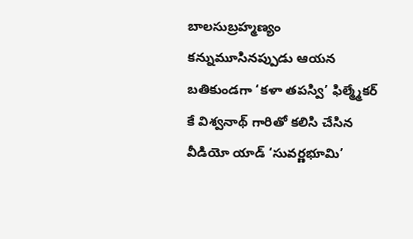బాలసుబ్రహ్మణ్యం కన్నుమూసినప్పుడు ఆయన బతికుండగా ‘కళా తపస్వి’ ఫిల్మ్మేకర్ కే విశ్వనాథ్ గారితో కలిసి చేసిన వీడియో యాడ్ ‘సువర్ణభూమి’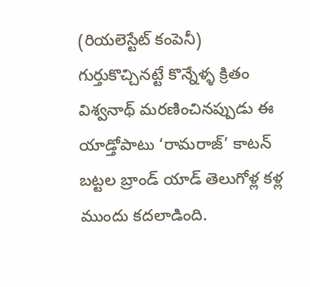(రియలెస్టేట్ కంపెనీ) గుర్తుకొచ్చినట్టే కొన్నేళ్ళ క్రితం విశ్వనాథ్ మరణించినప్పుడు ఈ యాడ్తోపాటు ‘రామరాజ్’ కాటన్ బట్టల బ్రాండ్ యాడ్ తెలుగోళ్ల కళ్ల ముందు కదలాడింది.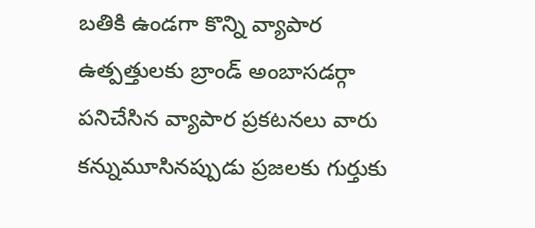బతికి ఉండగా కొన్ని వ్యాపార ఉత్పత్తులకు బ్రాండ్ అంబాసడర్గా పనిచేసిన వ్యాపార ప్రకటనలు వారు కన్నుమూసినప్పుడు ప్రజలకు గుర్తుకు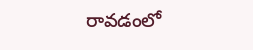రావడంలో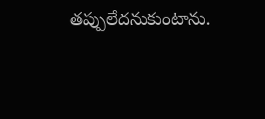తప్పులేదనుకుంటాను.